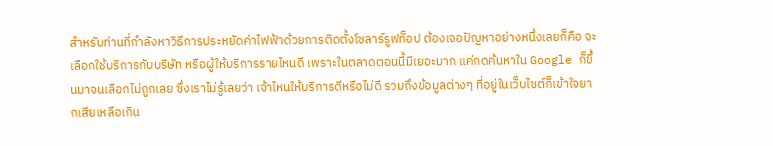สำหรับท่านที่กำลังหาวิธีการประหยัดค่าไฟฟ้าด้วยการติดตั้งโซลาร์รูฟท็อป ต้องเจอปัญหาอย่างหนึ่งเลยก็คือ จะเลือกใช้บริการกับบริษัท หรือผู้ให้บริการรายไหนดี เพราะในตลาดตอนนี้มีเยอะมาก แค่กดค้นหาใน Google ก็ขึ้นมาจนเลือกไม่ถูกเลย ซึ่งเราไม่รู้เลยว่า เจ้าไหนให้บริการดีหรือไม่ดี รวมถึงข้อมูลต่างๆ ที่อยู่ในเว็บไซต์ก็เข้าใจยากเสียเหลือเกิน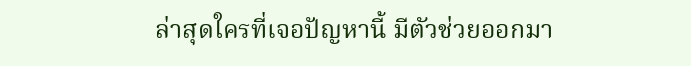ล่าสุดใครที่เจอปัญหานี้ มีตัวช่วยออกมา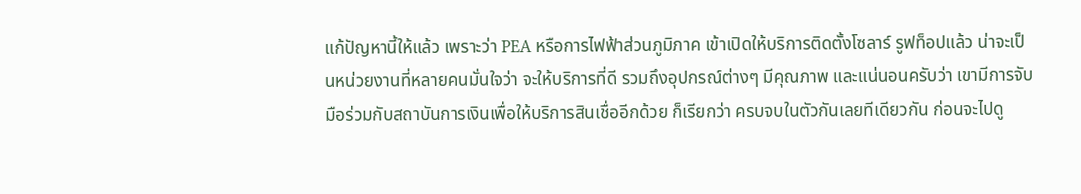แก้ปัญหานี้ให้แล้ว เพราะว่า PEA หรือการไฟฟ้าส่วนภูมิภาค เข้าเปิดให้บริการติดตั้งโซลาร์ รูฟท็อปแล้ว น่าจะเป็นหน่วยงานที่หลายคนมั่นใจว่า จะให้บริการที่ดี รวมถึงอุปกรณ์ต่างๆ มีคุณภาพ และแน่นอนครับว่า เขามีการจับมือร่วมกับสถาบันการเงินเพื่อให้บริการสินเชื่ออีกด้วย ก็เรียกว่า ครบจบในตัวกันเลยทีเดียวกัน ก่อนจะไปดู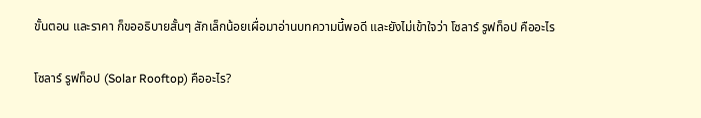ขั้นตอน และราคา ก็ขออธิบายสั้นๆ สักเล็กน้อยเผื่อมาอ่านบทความนี้พอดี และยังไม่เข้าใจว่า โซลาร์ รูฟท็อป คืออะไร

โซลาร์ รูฟท็อป (Solar Rooftop) คืออะไร?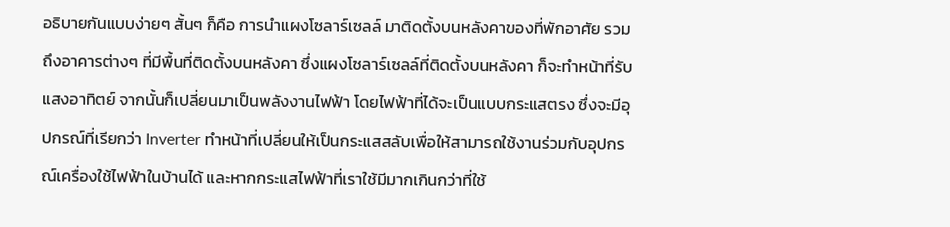อธิบายกันแบบง่ายๆ สั้นๆ ก็คือ การนำแผงโซลาร์เซลล์ มาติดตั้งบนหลังคาของที่พักอาศัย รวมถึงอาคารต่างๆ ที่มีพื้นที่ติดตั้งบนหลังคา ซึ่งแผงโซลาร์เซลล์ที่ติดตั้งบนหลังคา ก็จะทำหน้าที่รับแสงอาทิตย์ จากนั้นก็เปลี่ยนมาเป็นพลังงานไฟฟ้า โดยไฟฟ้าที่ได้จะเป็นแบบกระแสตรง ซึ่งจะมีอุปกรณ์ที่เรียกว่า Inverter ทำหน้าที่เปลี่ยนให้เป็นกระแสสลับเพื่อให้สามารถใช้งานร่วมกับอุปกรณ์เครื่องใช้ไฟฟ้าในบ้านได้ และหากกระแสไฟฟ้าที่เราใช้มีมากเกินกว่าที่ใช้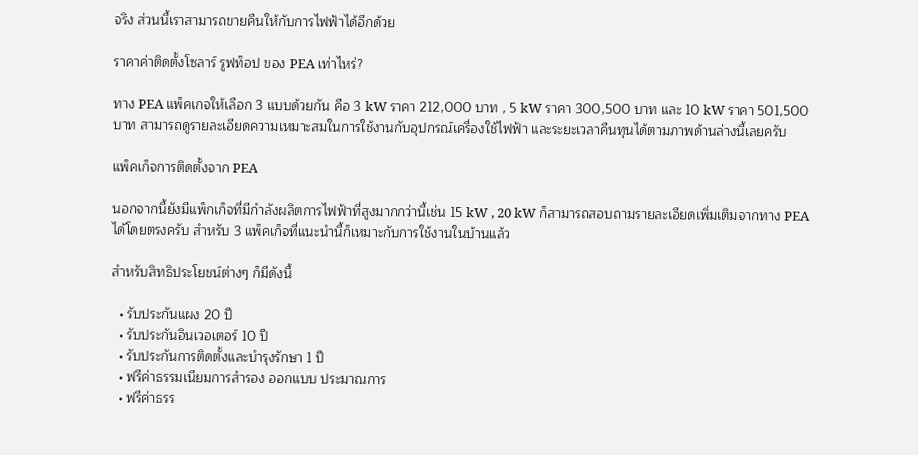จริง ส่วนนี้เราสามารถขายคืนให้กับการไฟฟ้าได้อีกด้วย

ราคาค่าติดตั้งโซลาร์ รูฟท็อป ของ PEA เท่าไหร่?

ทาง PEA แพ็คเกจให้เลือก 3 แบบด้วยกัน คือ 3 kW ราคา 212,000 บาท , 5 kW ราคา 300,500 บาท และ 10 kW ราคา 501,500 บาท สามารถดูรายละเอียดความเหมาะสมในการใช้งานกับอุปกรณ์เครื่องใช้ไฟฟ้า และระยะเวลาคืนทุนได้ตามภาพด้านล่างนี้เลยครับ

แพ็คเก็จการติดตั้งจาก PEA

นอกจากนี้ยังมีแพ็กเก็จที่มีกำลังผลิตการไฟฟ้าที่สูงมากกว่านี้เช่น 15 kW , 20 kW ก็สามารถสอบถามรายละเอียดเพิ่มเติมจากทาง PEA ได้โดยตรงครับ สำหรับ 3 แพ็คเก็จที่แนะนำนี้ก็เหมาะกับการใช้งานในบ้านแล้ว

สำหรับสิทธิประโยชน์ต่างๆ ก็มีดังนี้

  • รับประกันแผง 20 ปี
  • รับประกันอินเวอเตอร์ 10 ปี
  • รับประกันการติดตั้งและบำรุงรักษา 1 ปี
  • ฟรีค่าธรรมเนียมการสำรอง ออกแบบ ประมาณการ
  • ฟรีค่าธรร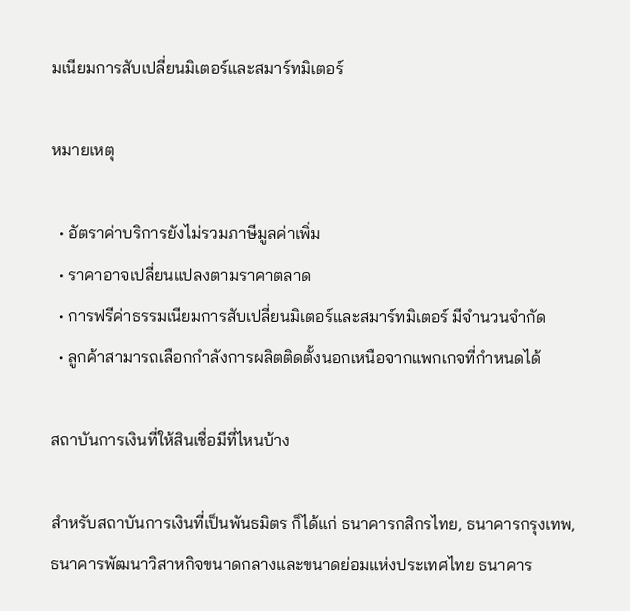มเนียมการสับเปลี่ยนมิเตอร์และสมาร์ทมิเตอร์

หมายเหตุ

  • อัตราค่าบริการยังไม่รวมภาษีมูลค่าเพิ่ม
  • ราคาอาจเปลี่ยนแปลงตามราคาตลาด
  • การฟรีค่าธรรมเนียมการสับเปลี่ยนมิเตอร์และสมาร์ทมิเตอร์ มีจำนวนจำกัด
  • ลูกค้าสามารถเลือกกำลังการผลิตติดตั้งนอกเหนือจากแพกเกจที่กำหนดได้

สถาบันการเงินที่ให้สินเชื่อมีที่ไหนบ้าง

สำหรับสถาบันการเงินที่เป็นพันธมิตร ก็ได้แก่ ธนาคารกสิกรไทย, ธนาคารกรุงเทพ, ธนาคารพัฒนาวิสาหกิจขนาดกลางและขนาดย่อมแห่งประเทศไทย ธนาคาร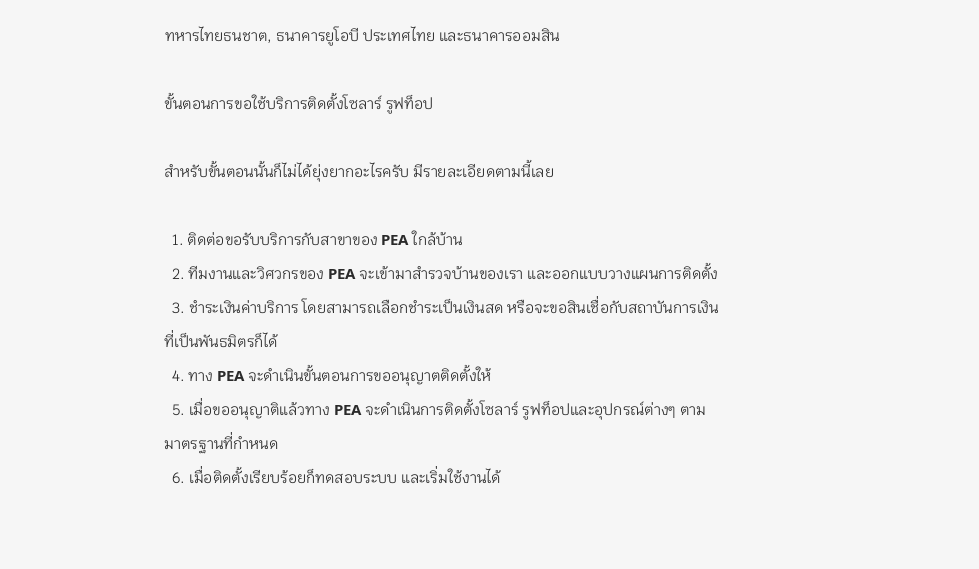ทหารไทยธนชาต, ธนาคารยูโอบี ประเทศไทย และธนาคารออมสิน

ขั้นตอนการขอใช้บริการติดตั้งโซลาร์ รูฟท็อป

สำหรับขั้นตอนนั้นก็ไม่ได้ยุ่งยากอะไรครับ มีรายละเอียดตามนี้เลย

  1. ติดต่อขอรับบริการกับสาขาของ PEA ใกล้บ้าน
  2. ทีมงานและวิศวกรของ PEA จะเข้ามาสำรวจบ้านของเรา และออกแบบวางแผนการติดตั้ง
  3. ชำระเงินค่าบริการ โดยสามารถเลือกชำระเป็นเงินสด หรือจะขอสินเชื่อกับสถาบันการเงินที่เป็นพันธมิตรก็ได้
  4. ทาง PEA จะดำเนินขั้นตอนการขออนุญาตติดตั้งให้
  5. เมื่อขออนุญาติแล้วทาง PEA จะดำเนินการติดตั้งโซลาร์ รูฟท็อปและอุปกรณ์ต่างๆ ตามมาตรฐานที่กำหนด
  6. เมื่อติดตั้งเรียบร้อยก็ทดสอบระบบ และเริ่มใช้งานได้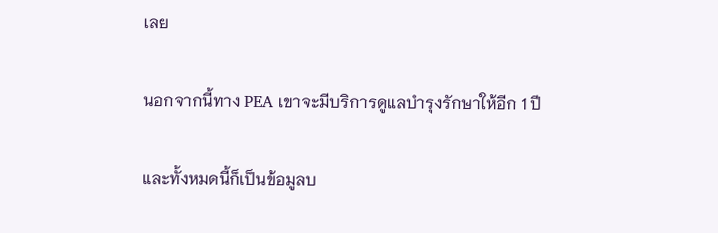เลย

นอกจากนี้ทาง PEA เขาจะมีบริการดูแลบำรุงรักษาให้อีก 1 ปี

และทั้งหมดนี้ก็เป็นข้อมูลบ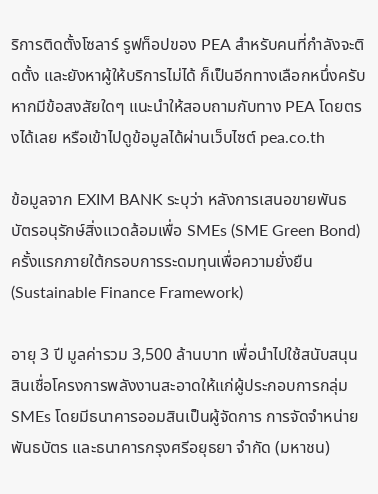ริการติดตั้งโซลาร์ รูฟท็อปของ PEA สำหรับคนที่กำลังจะติดตั้ง และยังหาผู้ให้บริการไม่ได้ ก็เป็นอีกทางเลือกหนึ่งครับ หากมีข้อสงสัยใดๆ แนะนำให้สอบถามกับทาง PEA โดยตรงได้เลย หรือเข้าไปดูข้อมูลได้ผ่านเว็บไซต์ pea.co.th

ข้อมูลจาก EXIM BANK ระบุว่า หลังการเสนอขายพันธบัตรอนุรักษ์สิ่งแวดล้อมเพื่อ SMEs (SME Green Bond) ครั้งแรกภายใต้กรอบการระดมทุนเพื่อความยั่งยืน (Sustainable Finance Framework)

อายุ 3 ปี มูลค่ารวม 3,500 ล้านบาท เพื่อนำไปใช้สนับสนุนสินเชื่อโครงการพลังงานสะอาดให้แก่ผู้ประกอบการกลุ่ม SMEs โดยมีธนาคารออมสินเป็นผู้จัดการ การจัดจำหน่ายพันธบัตร และธนาคารกรุงศรีอยุธยา จำกัด (มหาชน)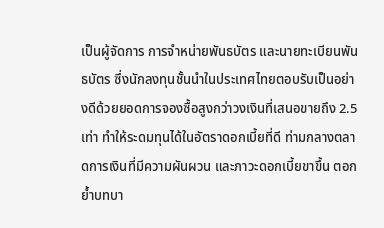เป็นผู้จัดการ การจำหน่ายพันธบัตร และนายทะเบียนพันธบัตร ซึ่งนักลงทุนชั้นนำในประเทศไทยตอบรับเป็นอย่างดีด้วยยอดการจองซื้อสูงกว่าวงเงินที่เสนอขายถึง 2.5 เท่า ทำให้ระดมทุนได้ในอัตราดอกเบี้ยที่ดี ท่ามกลางตลาดการเงินที่มีความผันผวน และภาวะดอกเบี้ยขาขึ้น ตอกย้ำบทบา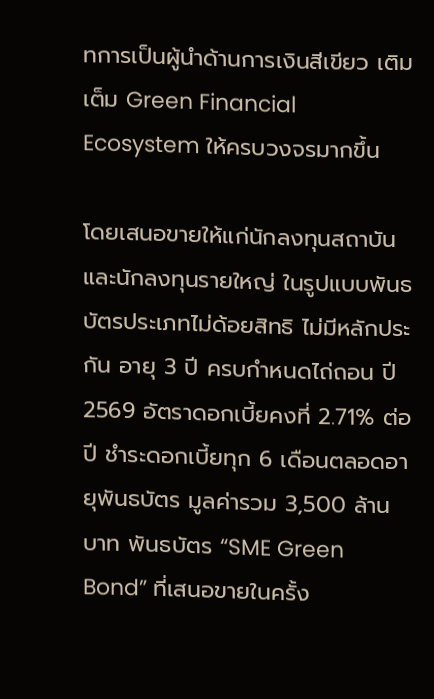ทการเป็นผู้นำด้านการเงินสีเขียว เติมเต็ม Green Financial Ecosystem ให้ครบวงจรมากขึ้น

โดยเสนอขายให้แก่นักลงทุนสถาบัน และนักลงทุนรายใหญ่ ในรูปแบบพันธบัตรประเภทไม่ด้อยสิทธิ ไม่มีหลักประกัน อายุ 3 ปี ครบกำหนดไถ่ถอน ปี 2569 อัตราดอกเบี้ยคงที่ 2.71% ต่อปี ชำระดอกเบี้ยทุก 6 เดือนตลอดอายุพันธบัตร มูลค่ารวม 3,500 ล้านบาท พันธบัตร “SME Green Bond” ที่เสนอขายในครั้ง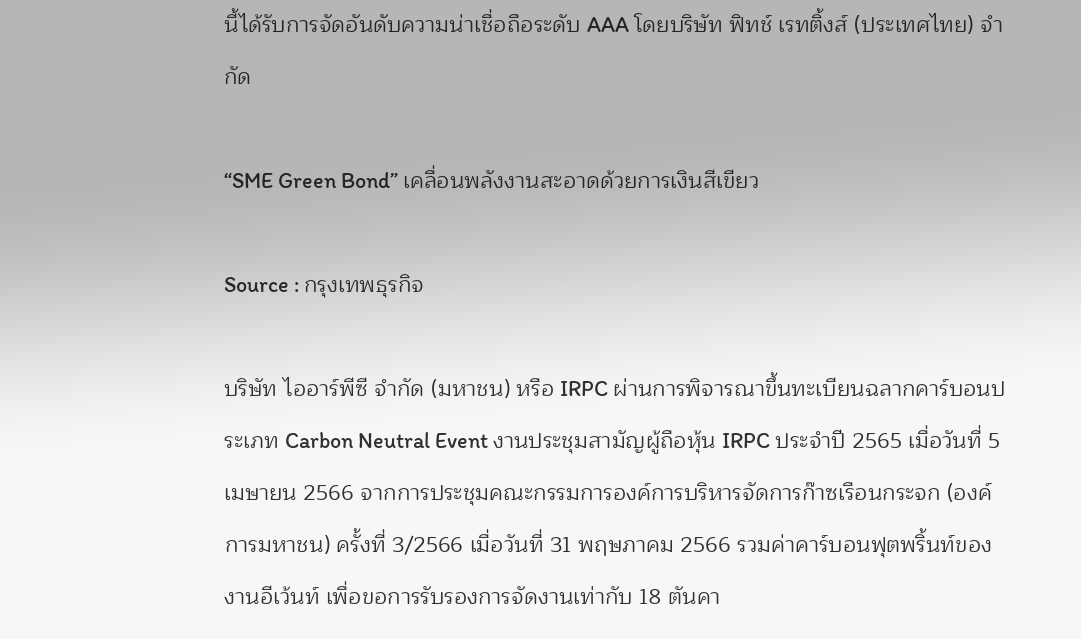นี้ได้รับการจัดอันดับความน่าเชื่อถือระดับ AAA โดยบริษัท ฟิทช์ เรทติ้งส์ (ประเทศไทย) จำกัด

“SME Green Bond” เคลื่อนพลังงานสะอาดด้วยการเงินสีเขียว

Source : กรุงเทพธุรกิจ

บริษัท ไออาร์พีซี จำกัด (มหาชน) หรือ IRPC ผ่านการพิจารณาขึ้นทะเบียนฉลากคาร์บอนประเภท Carbon Neutral Event งานประชุมสามัญผู้ถือหุ้น IRPC ประจำปี 2565 เมื่อวันที่ 5 เมษายน 2566 จากการประชุมคณะกรรมการองค์การบริหารจัดการก๊าซเรือนกระจก (องค์การมหาชน) ครั้งที่ 3/2566 เมื่อวันที่ 31 พฤษภาคม 2566 รวมค่าคาร์บอนฟุตพริ้นท์ของงานอีเว้นท์ เพื่อขอการรับรองการจัดงานเท่ากับ 18 ตันคา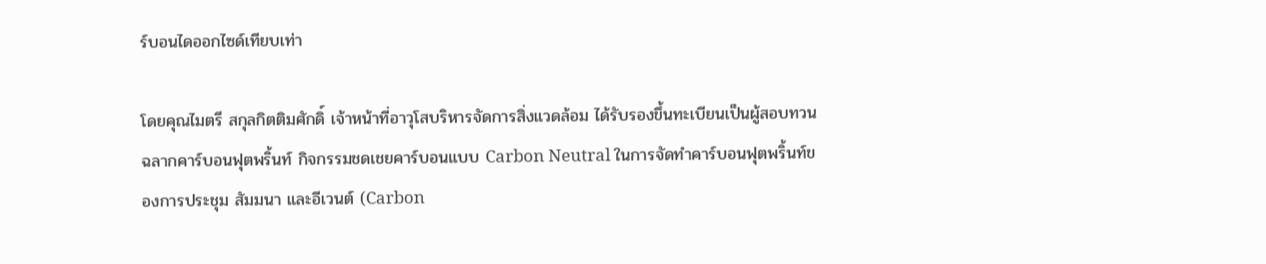ร์บอนไดออกไซด์เทียบเท่า

โดยคุณไมตรี สกุลกิตติมศักดิ์ เจ้าหน้าที่อาวุโสบริหารจัดการสิ่งแวดล้อม ได้รับรองขึ้นทะเบียนเป็นผู้สอบทวนฉลากคาร์บอนฟุตพริ้นท์ กิจกรรมชดเชยคาร์บอนแบบ Carbon Neutral ในการจัดทำคาร์บอนฟุตพริ้นท์ของการประชุม สัมมนา และอีเวนต์ (Carbon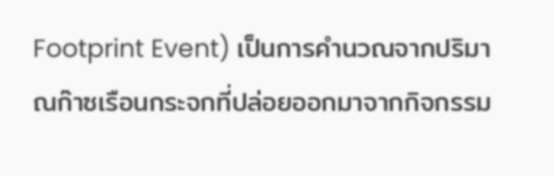Footprint Event) เป็นการคำนวณจากปริมาณก๊าซเรือนกระจกที่ปล่อยออกมาจากกิจกรรม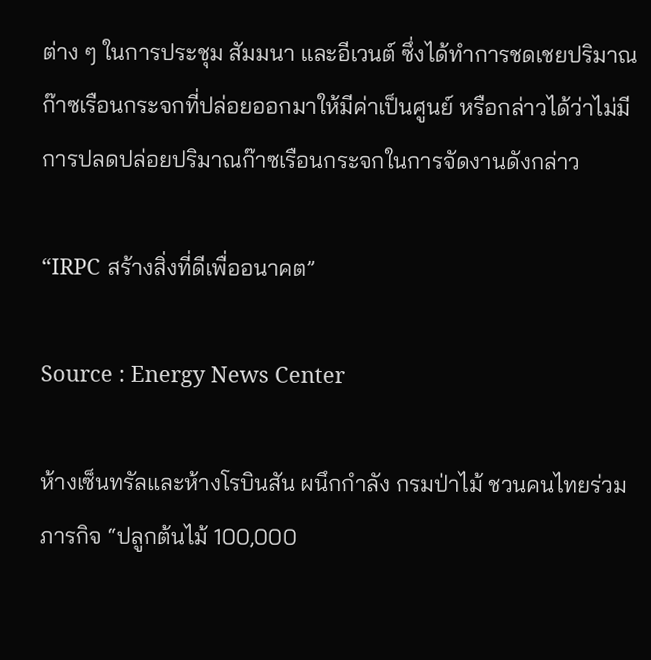ต่าง ๆ ในการประชุม สัมมนา และอีเวนต์ ซึ่งได้ทำการชดเชยปริมาณก๊าซเรือนกระจกที่ปล่อยออกมาให้มีค่าเป็นศูนย์ หรือกล่าวได้ว่าไม่มีการปลดปล่อยปริมาณก๊าซเรือนกระจกในการจัดงานดังกล่าว

“IRPC สร้างสิ่งที่ดีเพื่ออนาคต”

Source : Energy News Center

ห้างเซ็นทรัลและห้างโรบินสัน ผนึกกำลัง กรมป่าไม้ ชวนคนไทยร่วมภารกิจ “ปลูกต้นไม้ 100,000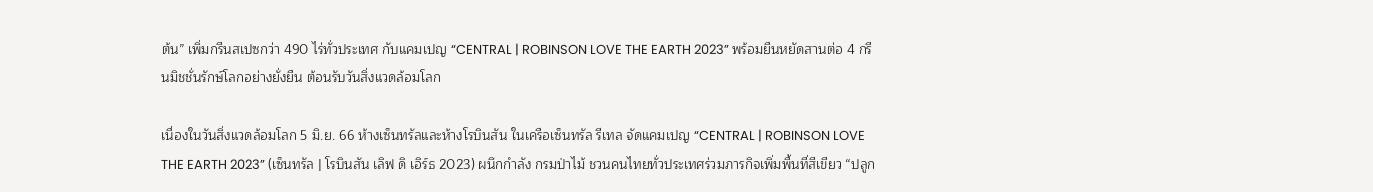ต้น” เพิ่มกรีนสเปซกว่า 490 ไร่ทั่วประเทศ กับแคมเปญ “CENTRAL | ROBINSON LOVE THE EARTH 2023” พร้อมยืนหยัดสานต่อ 4 กรีนมิชชั่นรักษ์โลกอย่างยั่งยืน ต้อนรับวันสิ่งแวดล้อมโลก

เนื่องในวันสิ่งแวดล้อมโลก 5 มิ.ย. 66 ห้างเซ็นทรัลและห้างโรบินสัน ในเครือเซ็นทรัล รีเทล จัดแคมเปญ “CENTRAL | ROBINSON LOVE THE EARTH 2023” (เซ็นทรัล | โรบินสัน เลิฟ ดิ เอิร์ธ 2023) ผนึกกำลัง กรมป่าไม้ ชวนคนไทยทั่วประเทศร่วมภารกิจเพิ่มพื้นที่สีเขียว “ปลูก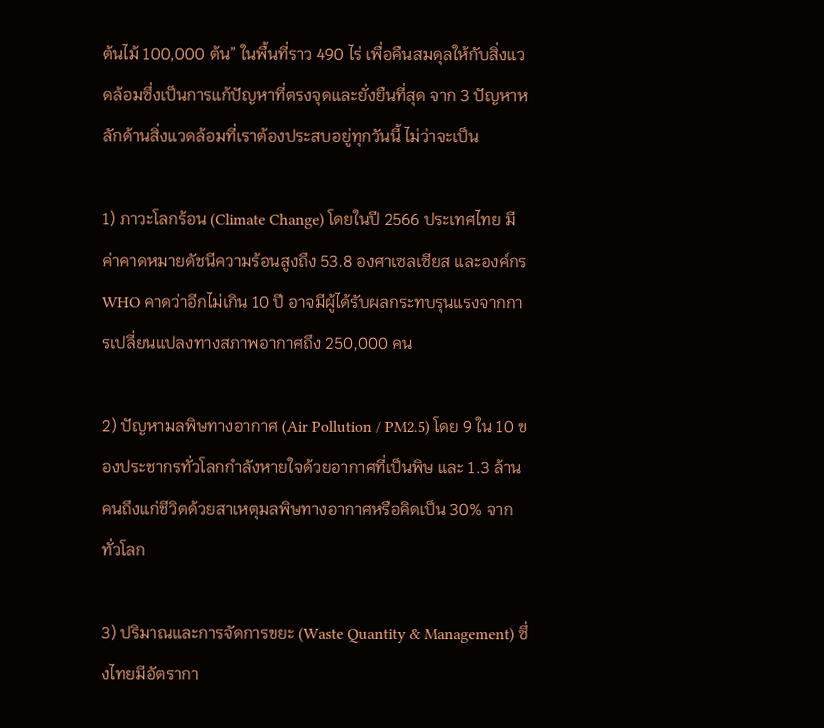ต้นไม้ 100,000 ต้น” ในพื้นที่ราว 490 ไร่ เพื่อคืนสมดุลให้กับสิ่งแวดล้อมซึ่งเป็นการแก้ปัญหาที่ตรงจุดและยั่งยืนที่สุด จาก 3 ปัญหาหลักด้านสิ่งแวดล้อมที่เราต้องประสบอยู่ทุกวันนี้ ไม่ว่าจะเป็น

1) ภาวะโลกร้อน (Climate Change) โดยในปี 2566 ประเทศไทย มีค่าคาดหมายดัชนีความร้อนสูงถึง 53.8 องศาเซลเซียส และองค์กร WHO คาดว่าอีกไม่เกิน 10 ปี อาจมีผู้ได้รับผลกระทบรุนแรงจากการเปลี่ยนแปลงทางสภาพอากาศถึง 250,000 คน

2) ปัญหามลพิษทางอากาศ (Air Pollution / PM2.5) โดย 9 ใน 10 ของประชากรทั่วโลกกำลังหายใจด้วยอากาศที่เป็นพิษ และ 1.3 ล้านคนถึงแก่ชีวิตด้วยสาเหตุมลพิษทางอากาศหรือคิดเป็น 30% จากทั่วโลก

3) ปริมาณและการจัดการขยะ (Waste Quantity & Management) ซึ่งไทยมีอัตรากา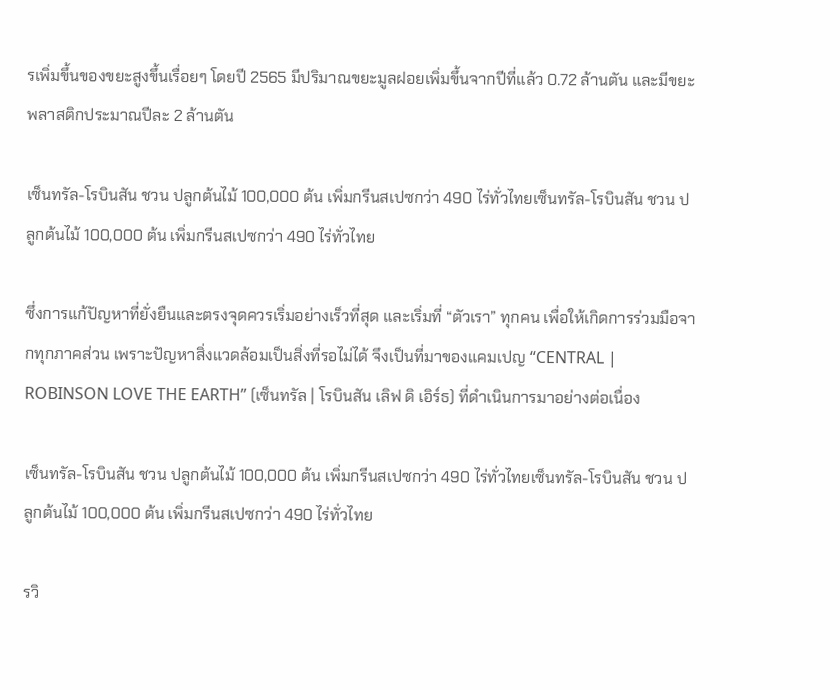รเพิ่มขึ้นของขยะสูงขึ้นเรื่อยๆ โดยปี 2565 มีปริมาณขยะมูลฝอยเพิ่มขึ้นจากปีที่แล้ว 0.72 ล้านตัน และมีขยะพลาสติกประมาณปีละ 2 ล้านตัน

เซ็นทรัล-โรบินสัน ชวน ปลูกต้นไม้ 100,000 ต้น เพิ่มกรีนสเปซกว่า 490 ไร่ทั่วไทยเซ็นทรัล-โรบินสัน ชวน ปลูกต้นไม้ 100,000 ต้น เพิ่มกรีนสเปซกว่า 490 ไร่ทั่วไทย

ซึ่งการแก้ปัญหาที่ยั่งยืนและตรงจุดควรเริ่มอย่างเร็วที่สุด และเริ่มที่ “ตัวเรา” ทุกคน เพื่อให้เกิดการร่วมมือจากทุกภาคส่วน เพราะปัญหาสิ่งแวดล้อมเป็นสิ่งที่รอไม่ได้ จึงเป็นที่มาของแคมเปญ “CENTRAL | ROBINSON LOVE THE EARTH” (เซ็นทรัล | โรบินสัน เลิฟ ดิ เอิร์ธ) ที่ดำเนินการมาอย่างต่อเนื่อง

เซ็นทรัล-โรบินสัน ชวน ปลูกต้นไม้ 100,000 ต้น เพิ่มกรีนสเปซกว่า 490 ไร่ทั่วไทยเซ็นทรัล-โรบินสัน ชวน ปลูกต้นไม้ 100,000 ต้น เพิ่มกรีนสเปซกว่า 490 ไร่ทั่วไทย

รวิ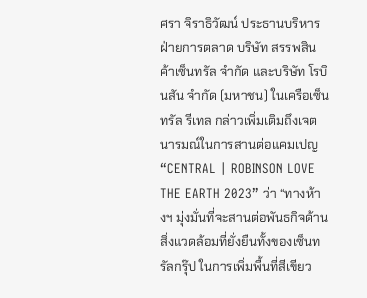ศรา จิราธิวัฒน์ ประธานบริหารฝ่ายการตลาด บริษัท สรรพสินค้าเซ็นทรัล จำกัด และบริษัท โรบินสัน จำกัด (มหาชน) ในเครือเซ็นทรัล รีเทล กล่าวเพิ่มเติมถึงเจตนารมณ์ในการสานต่อแคมเปญ “CENTRAL | ROBINSON LOVE THE EARTH 2023” ว่า “ทางห้างฯ มุ่งมั่นที่จะสานต่อพันธกิจด้านสิ่งแวดล้อมที่ยั่งยืนทั้งของเซ็นทรัลกรุ๊ป ในการเพิ่มพื้นที่สีเขียว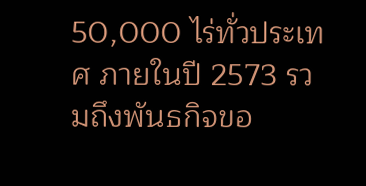50,000 ไร่ทั่วประเทศ ภายในปี 2573 รวมถึงพันธกิจขอ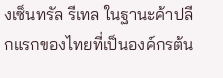งเซ็นทรัล รีเทล ในฐานะค้าปลีกแรกของไทยที่เป็นองค์กรต้น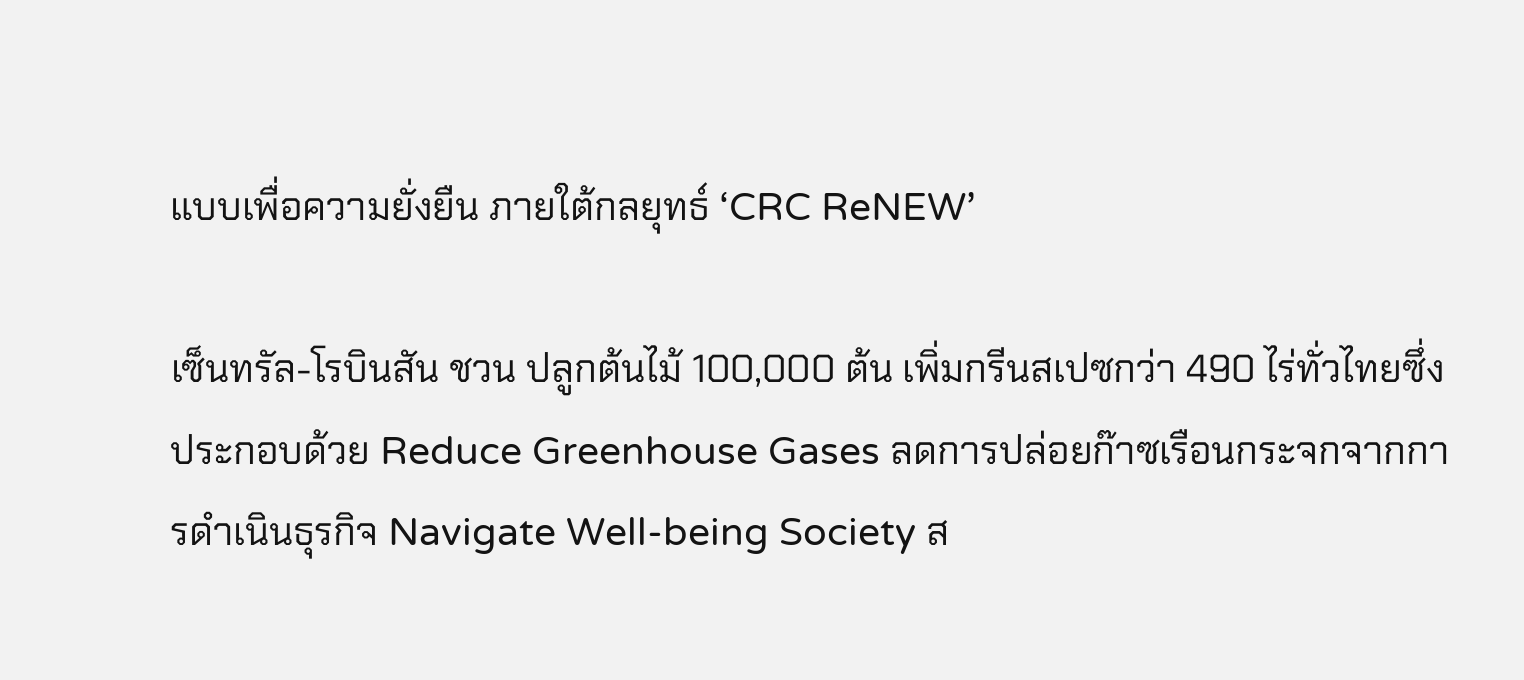แบบเพื่อความยั่งยืน ภายใต้กลยุทธ์ ‘CRC ReNEW’

เซ็นทรัล-โรบินสัน ชวน ปลูกต้นไม้ 100,000 ต้น เพิ่มกรีนสเปซกว่า 490 ไร่ทั่วไทยซึ่งประกอบด้วย Reduce Greenhouse Gases ลดการปล่อยก๊าซเรือนกระจกจากการดำเนินธุรกิจ Navigate Well-being Society ส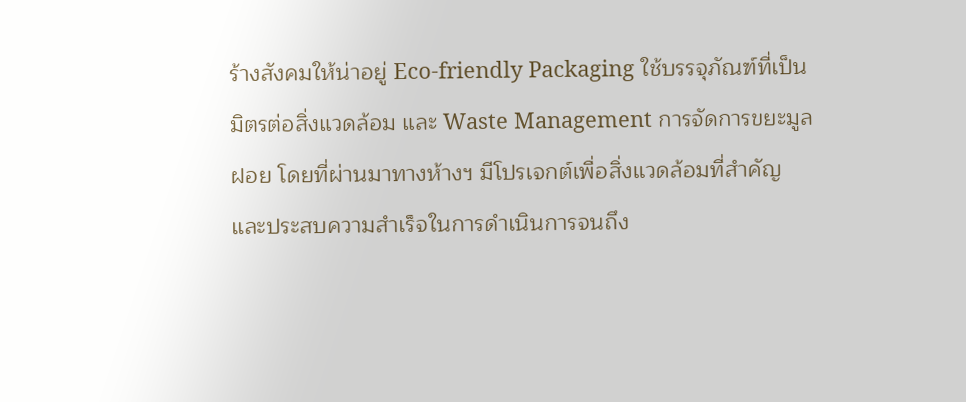ร้างสังคมให้น่าอยู่ Eco-friendly Packaging ใช้บรรจุภัณฑ์ที่เป็นมิตรต่อสิ่งแวดล้อม และ Waste Management การจัดการขยะมูลฝอย โดยที่ผ่านมาทางห้างฯ มีโปรเจกต์เพื่อสิ่งแวดล้อมที่สำคัญและประสบความสำเร็จในการดำเนินการจนถึง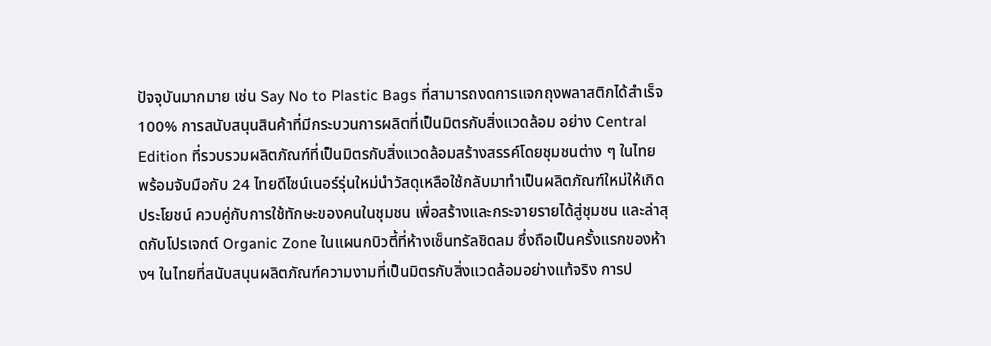ปัจจุบันมากมาย เช่น Say No to Plastic Bags ที่สามารถงดการแจกถุงพลาสติกได้สำเร็จ 100% การสนับสนุนสินค้าที่มีกระบวนการผลิตที่เป็นมิตรกับสิ่งแวดล้อม อย่าง Central Edition ที่รวบรวมผลิตภัณฑ์ที่เป็นมิตรกับสิ่งแวดล้อมสร้างสรรค์โดยชุมชนต่าง ๆ ในไทย พร้อมจับมือกับ 24 ไทยดีไซน์เนอร์รุ่นใหม่นำวัสดุเหลือใช้กลับมาทำเป็นผลิตภัณฑ์ใหม่ให้เกิดประโยชน์ ควบคู่กับการใช้ทักษะของคนในชุมชน เพื่อสร้างและกระจายรายได้สู่ชุมชน และล่าสุดกับโปรเจกต์ Organic Zone ในแผนกบิวตี้ที่ห้างเซ็นทรัลชิดลม ซึ่งถือเป็นครั้งแรกของห้างฯ ในไทยที่สนับสนุนผลิตภัณฑ์ความงามที่เป็นมิตรกับสิ่งแวดล้อมอย่างแท้จริง การป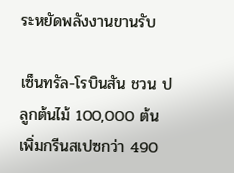ระหยัดพลังงานขานรับ

เซ็นทรัล-โรบินสัน ชวน ปลูกต้นไม้ 100,000 ต้น เพิ่มกรีนสเปซกว่า 490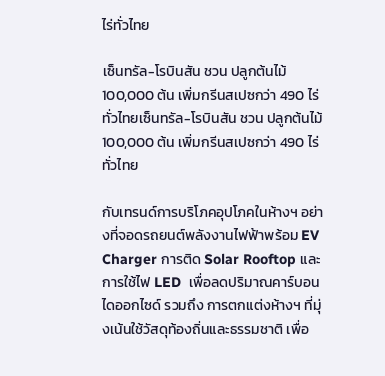ไร่ทั่วไทย

เซ็นทรัล-โรบินสัน ชวน ปลูกต้นไม้ 100,000 ต้น เพิ่มกรีนสเปซกว่า 490 ไร่ทั่วไทยเซ็นทรัล-โรบินสัน ชวน ปลูกต้นไม้ 100,000 ต้น เพิ่มกรีนสเปซกว่า 490 ไร่ทั่วไทย

กับเทรนด์การบริโภคอุปโภคในห้างฯ อย่างที่จอดรถยนต์พลังงานไฟฟ้าพร้อม EV Charger การติด Solar Rooftop และการใช้ไฟ LED  เพื่อลดปริมาณคาร์บอนไดออกไซด์ รวมถึง การตกแต่งห้างฯ ที่มุ่งเน้นใช้วัสดุท้องถิ่นและธรรมชาติ เพื่อ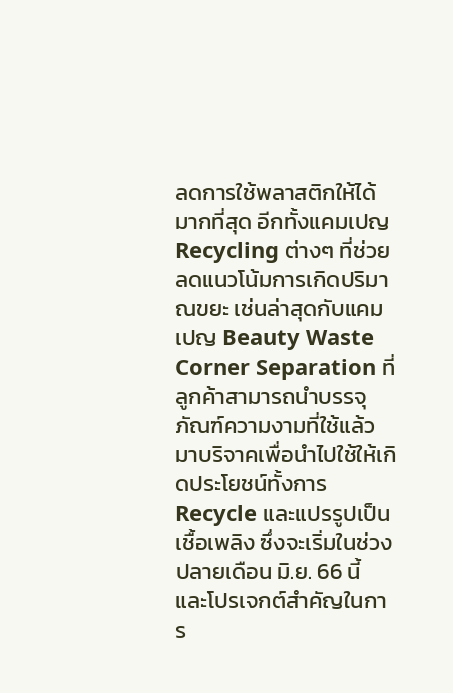ลดการใช้พลาสติกให้ได้มากที่สุด อีกทั้งแคมเปญ Recycling ต่างๆ ที่ช่วยลดแนวโน้มการเกิดปริมาณขยะ เช่นล่าสุดกับแคมเปญ Beauty Waste Corner Separation ที่ลูกค้าสามารถนำบรรจุภัณฑ์ความงามที่ใช้แล้วมาบริจาคเพื่อนำไปใช้ให้เกิดประโยชน์ทั้งการ Recycle และแปรรูปเป็นเชื้อเพลิง ซึ่งจะเริ่มในช่วงปลายเดือน มิ.ย. 66 นี้ และโปรเจกต์สำคัญในการ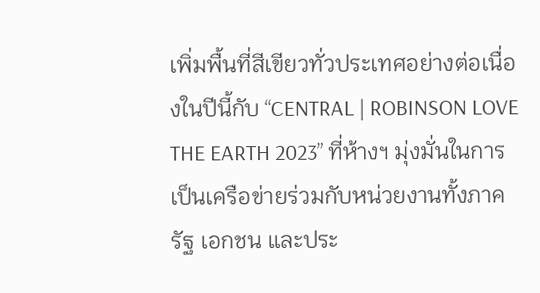เพิ่มพื้นที่สีเขียวทั่วประเทศอย่างต่อเนื่องในปีนี้กับ “CENTRAL | ROBINSON LOVE THE EARTH 2023” ที่ห้างฯ มุ่งมั่นในการเป็นเครือข่ายร่วมกับหน่วยงานทั้งภาครัฐ เอกชน และประ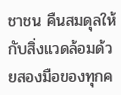ชาชน คืนสมดุลให้กับสิ่งแวดล้อมด้วยสองมือของทุกค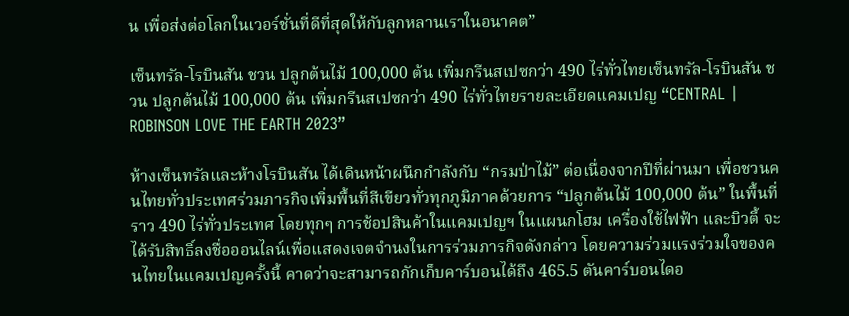น เพื่อส่งต่อโลกในเวอร์ชั่นที่ดีที่สุดให้กับลูกหลานเราในอนาคต”

เซ็นทรัล-โรบินสัน ชวน ปลูกต้นไม้ 100,000 ต้น เพิ่มกรีนสเปซกว่า 490 ไร่ทั่วไทยเซ็นทรัล-โรบินสัน ชวน ปลูกต้นไม้ 100,000 ต้น เพิ่มกรีนสเปซกว่า 490 ไร่ทั่วไทยรายละเอียดแคมเปญ “CENTRAL | ROBINSON LOVE THE EARTH 2023”

ห้างเซ็นทรัลและห้างโรบินสัน ได้เดินหน้าผนึกกำลังกับ “กรมป่าไม้” ต่อเนื่องจากปีที่ผ่านมา เพื่อชวนคนไทยทั่วประเทศร่วมภารกิจเพิ่มพื้นที่สีเขียวทั่วทุกภูมิภาคด้วยการ “ปลูกต้นไม้ 100,000 ต้น” ในพื้นที่ราว 490 ไร่ทั่วประเทศ โดยทุกๆ การช้อปสินค้าในแคมเปญฯ ในแผนกโฮม เครื่องใช้ไฟฟ้า และบิวตี้ จะได้รับสิทธิ์ลงชื่อออนไลน์เพื่อแสดงเจตจำนงในการร่วมภารกิจดังกล่าว โดยความร่วมแรงร่วมใจของคนไทยในแคมเปญครั้งนี้ คาดว่าจะสามารถกักเก็บคาร์บอนได้ถึง 465.5 ตันคาร์บอนไดอ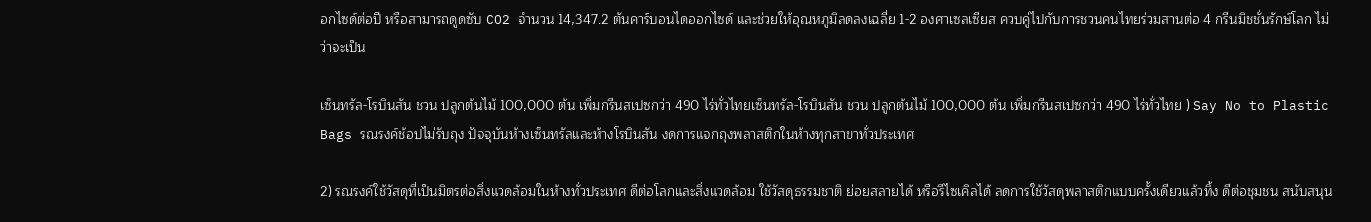อกไซด์ต่อปี หรือสามารถดูดซับ CO2 จำนวน 14,347.2 ตันคาร์บอนไดออกไซด์ และช่วยให้อุณหภูมิลดลงเฉลี่ย 1-2 องศาเซลเซียส ควบคู่ไปกับการชวนคนไทยร่วมสานต่อ 4 กรีนมิชชั่นรักษ์โลก ไม่ว่าจะเป็น

เซ็นทรัล-โรบินสัน ชวน ปลูกต้นไม้ 100,000 ต้น เพิ่มกรีนสเปซกว่า 490 ไร่ทั่วไทยเซ็นทรัล-โรบินสัน ชวน ปลูกต้นไม้ 100,000 ต้น เพิ่มกรีนสเปซกว่า 490 ไร่ทั่วไทย ) Say No to Plastic Bags รณรงค์ช้อปไม่รับถุง ปัจจุบันห้างเซ็นทรัลและห้างโรบินสัน งดการแจกถุงพลาสติกในห้างทุกสาขาทั่วประเทศ

2) รณรงค์ใช้วัสดุที่เป็นมิตรต่อสิ่งแวดล้อมในห้างทั่วประเทศ ดีต่อโลกและสิ่งแวดล้อม ใช้วัสดุธรรมชาติ ย่อยสลายได้ หรือรีไซเคิลได้ ลดการใช้วัสดุพลาสติกแบบครั้งเดียวแล้วทิ้ง ดีต่อชุมชน สนับสนุน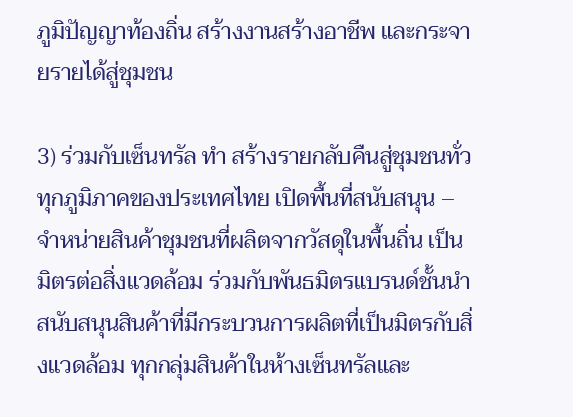ภูมิปัญญาท้องถิ่น สร้างงานสร้างอาชีพ และกระจายรายได้สู่ชุมชน

3) ร่วมกับเซ็นทรัล ทำ สร้างรายกลับคืนสู่ชุมชนทั่วทุกภูมิภาคของประเทศไทย เปิดพื้นที่สนับสนุน – จำหน่ายสินค้าชุมชนที่ผลิตจากวัสดุในพื้นถิ่น เป็นมิตรต่อสิ่งแวดล้อม ร่วมกับพันธมิตรแบรนด์ชั้นนำ สนับสนุนสินค้าที่มีกระบวนการผลิตที่เป็นมิตรกับสิ่งแวดล้อม ทุกกลุ่มสินค้าในห้างเซ็นทรัลและ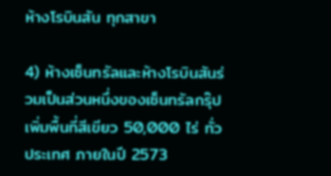ห้างโรบินสัน ทุกสาขา

4) ห้างเซ็นทรัลและห้างโรบินสันร่วมเป็นส่วนหนึ่งของเซ็นทรัลกรุ๊ป เพิ่มพื้นที่สีเขียว 50,000 ไร่ ทั่วประเทศ ภายในปี 2573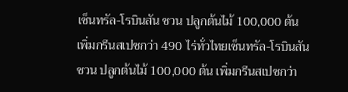เซ็นทรัล-โรบินสัน ชวน ปลูกต้นไม้ 100,000 ต้น เพิ่มกรีนสเปซกว่า 490 ไร่ทั่วไทยเซ็นทรัล-โรบินสัน ชวน ปลูกต้นไม้ 100,000 ต้น เพิ่มกรีนสเปซกว่า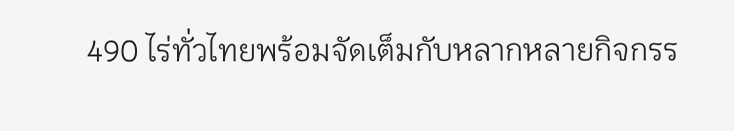490 ไร่ทั่วไทยพร้อมจัดเต็มกับหลากหลายกิจกรร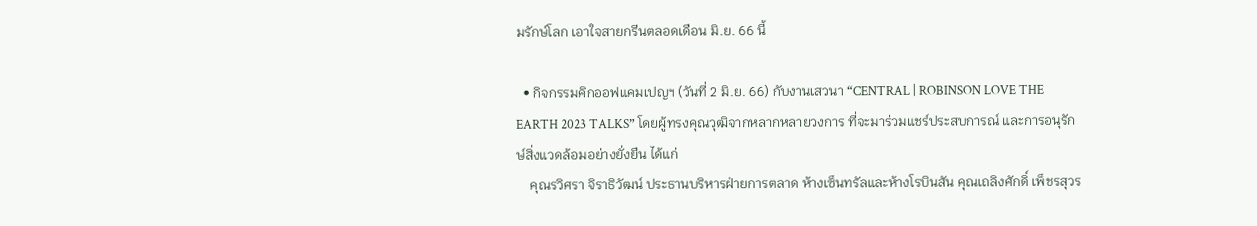มรักษ์โลก เอาใจสายกรีนตลอดเดือน มิ.ย. 66 นี้

  • กิจกรรมคิกออฟแคมเปญฯ (วันที่ 2 มิ.ย. 66) กับงานเสวนา “CENTRAL | ROBINSON LOVE THE EARTH 2023 TALKS” โดยผู้ทรงคุณวุฒิจากหลากหลายวงการ ที่จะมาร่วมแชร์ประสบการณ์ และการอนุรักษ์สิ่งแวดล้อมอย่างยั่งยืน ได้แก่
    คุณรวิศรา จิราธิวัฒน์ ประธานบริหารฝ่ายการตลาด ห้างเซ็นทรัลและห้างโรบินสัน คุณเถลิงศักดิ์ เพ็ชรสุวร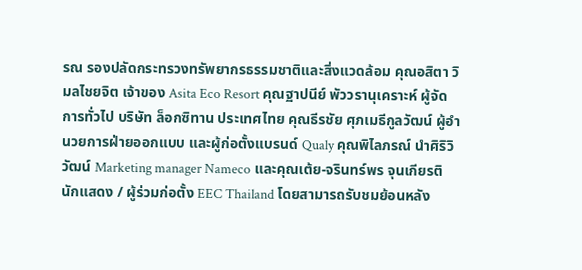รณ รองปลัดกระทรวงทรัพยากรธรรมชาติและสิ่งแวดล้อม คุณอสิตา วิมลไชยจิต เจ้าของ Asita Eco Resort คุณฐาปนีย์ พัววรานุเคราะห์ ผู้จัดการทั่วไป บริษัท ล็อกซิทาน ประเทศไทย คุณธีรชัย ศุภเมธีกูลวัฒน์ ผู้อำนวยการฝ่ายออกแบบ และผู้ก่อตั้งแบรนด์ Qualy คุณพิไลภรณ์ นำศิริวิวัฒน์ Marketing manager Nameco และคุณเต้ย-จรินทร์พร จุนเกียรติ นักแสดง / ผู้ร่วมก่อตั้ง EEC Thailand โดยสามารถรับชมย้อนหลัง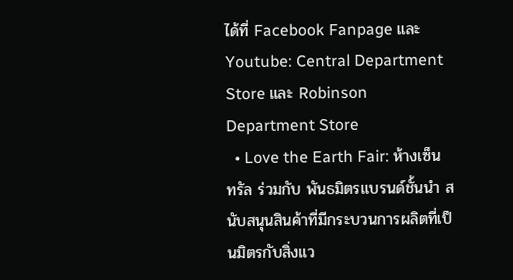ได้ที่ Facebook Fanpage และ Youtube: Central Department Store และ Robinson Department Store
  • Love the Earth Fair: ห้างเซ็นทรัล ร่วมกับ พันธมิตรแบรนด์ชั้นนำ สนับสนุนสินค้าที่มีกระบวนการผลิตที่เป็นมิตรกับสิ่งแว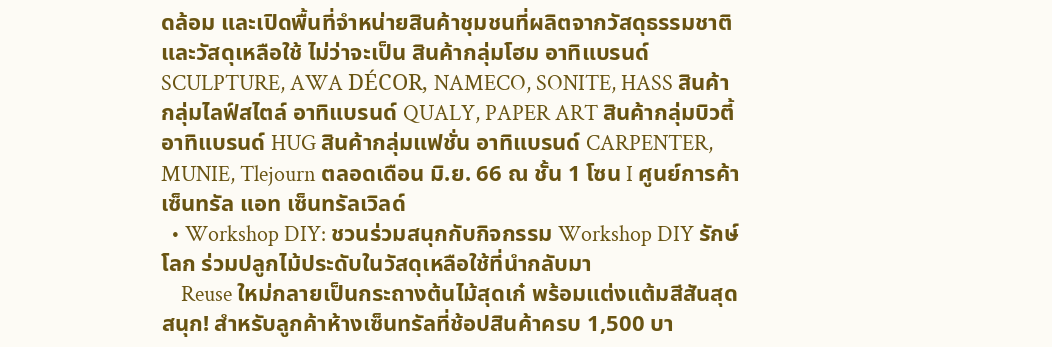ดล้อม และเปิดพื้นที่จำหน่ายสินค้าชุมชนที่ผลิตจากวัสดุธรรมชาติและวัสดุเหลือใช้ ไม่ว่าจะเป็น สินค้ากลุ่มโฮม อาทิแบรนด์ SCULPTURE, AWA DÉCOR, NAMECO, SONITE, HASS สินค้ากลุ่มไลฟ์สไตล์ อาทิแบรนด์ QUALY, PAPER ART สินค้ากลุ่มบิวตี้ อาทิแบรนด์ HUG สินค้ากลุ่มแฟชั่น อาทิแบรนด์ CARPENTER, MUNIE, Tlejourn ตลอดเดือน มิ.ย. 66 ณ ชั้น 1 โซน I ศูนย์การค้าเซ็นทรัล แอท เซ็นทรัลเวิลด์
  • Workshop DIY: ชวนร่วมสนุกกับกิจกรรม Workshop DIY รักษ์โลก ร่วมปลูกไม้ประดับในวัสดุเหลือใช้ที่นำกลับมา
    Reuse ใหม่กลายเป็นกระถางต้นไม้สุดเก๋ พร้อมแต่งแต้มสีสันสุดสนุก! สำหรับลูกค้าห้างเซ็นทรัลที่ช้อปสินค้าครบ 1,500 บา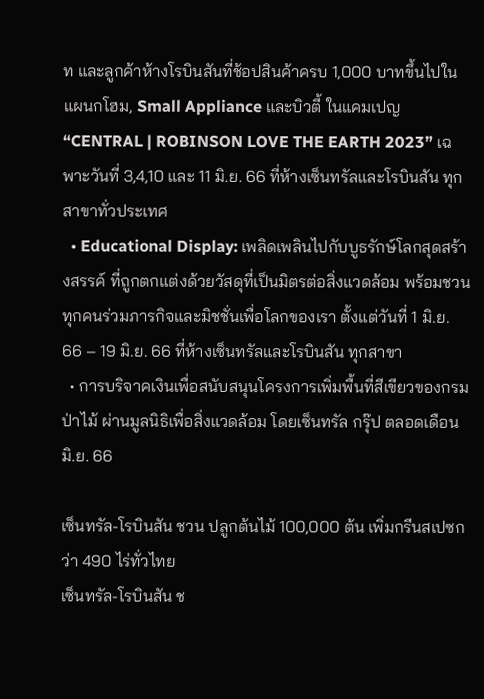ท และลูกค้าห้างโรบินสันที่ช้อปสินค้าครบ 1,000 บาทขึ้นไปในแผนกโฮม, Small Appliance และบิวตี้ ในแคมเปญ  “CENTRAL | ROBINSON LOVE THE EARTH 2023” เฉพาะวันที่ 3,4,10 และ 11 มิ.ย. 66 ที่ห้างเซ็นทรัลและโรบินสัน ทุกสาขาทั่วประเทศ
  • Educational Display: เพลิดเพลินไปกับบูธรักษ์โลกสุดสร้างสรรค์ ที่ถูกตกแต่งด้วยวัสดุที่เป็นมิตรต่อสิ่งแวดล้อม พร้อมชวนทุกคนร่วมภารกิจและมิชชั่นเพื่อโลกของเรา ตั้งแต่วันที่ 1 มิ.ย. 66 – 19 มิ.ย. 66 ที่ห้างเซ็นทรัลและโรบินสัน ทุกสาขา
  • การบริจาคเงินเพื่อสนับสนุนโครงการเพิ่มพื้นที่สีเขียวของกรมป่าไม้ ผ่านมูลนิธิเพื่อสิ่งแวดล้อม โดยเซ็นทรัล กรุ๊ป ตลอดเดือน มิ.ย. 66

เซ็นทรัล-โรบินสัน ชวน ปลูกต้นไม้ 100,000 ต้น เพิ่มกรีนสเปซกว่า 490 ไร่ทั่วไทย
เซ็นทรัล-โรบินสัน ช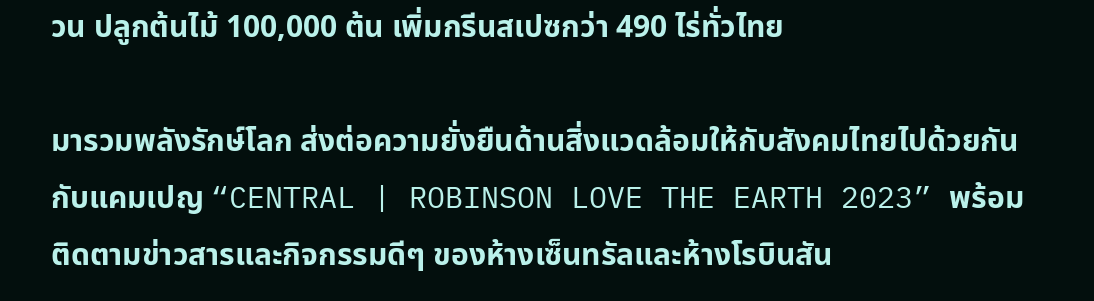วน ปลูกต้นไม้ 100,000 ต้น เพิ่มกรีนสเปซกว่า 490 ไร่ทั่วไทย

มารวมพลังรักษ์โลก ส่งต่อความยั่งยืนด้านสิ่งแวดล้อมให้กับสังคมไทยไปด้วยกันกับแคมเปญ “CENTRAL | ROBINSON LOVE THE EARTH 2023” พร้อมติดตามข่าวสารและกิจกรรมดีๆ ของห้างเซ็นทรัลและห้างโรบินสัน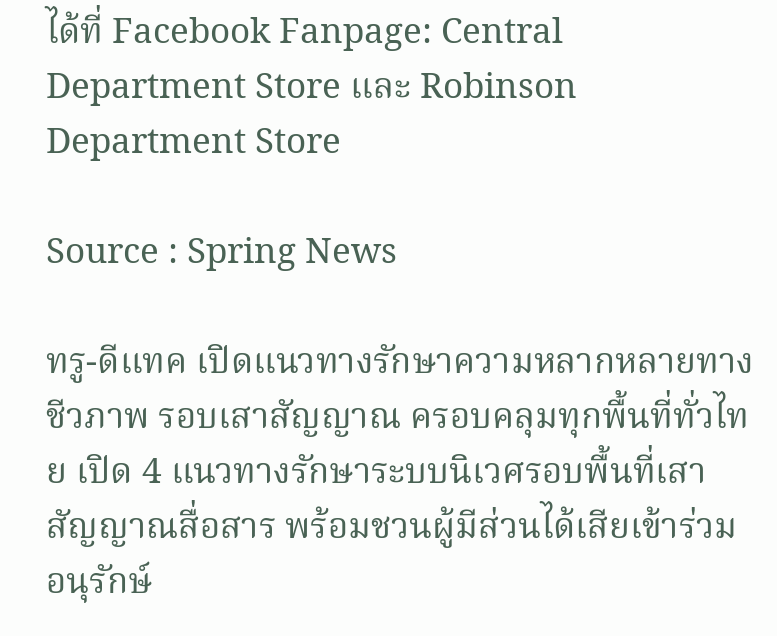ได้ที่ Facebook Fanpage: Central Department Store และ Robinson Department Store

Source : Spring News

ทรู-ดีแทค เปิดแนวทางรักษาความหลากหลายทางชีวภาพ รอบเสาสัญญาณ ครอบคลุมทุกพื้นที่ทั่วไทย เปิด 4 แนวทางรักษาระบบนิเวศรอบพื้นที่เสาสัญญาณสื่อสาร พร้อมชวนผู้มีส่วนได้เสียเข้าร่วมอนุรักษ์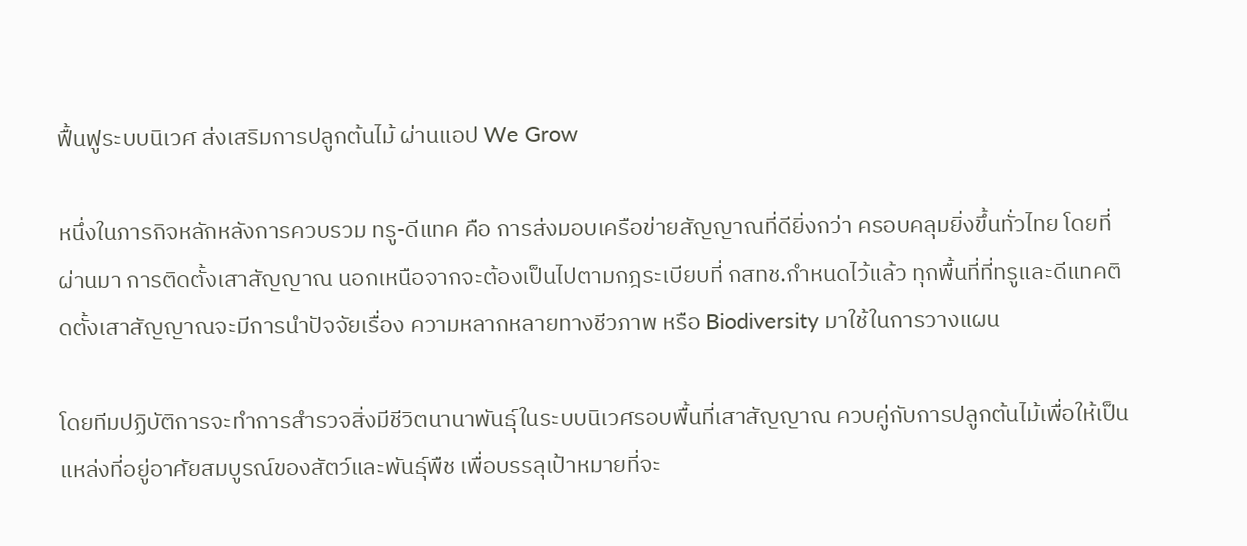ฟื้นฟูระบบนิเวศ ส่งเสริมการปลูกต้นไม้ ผ่านแอป We Grow

หนึ่งในภารกิจหลักหลังการควบรวม ทรู-ดีแทค คือ การส่งมอบเครือข่ายสัญญาณที่ดียิ่งกว่า ครอบคลุมยิ่งขึ้นทั่วไทย โดยที่ผ่านมา การติดตั้งเสาสัญญาณ นอกเหนือจากจะต้องเป็นไปตามกฎระเบียบที่ กสทช.กำหนดไว้แล้ว ทุกพื้นที่ที่ทรูและดีแทคติดตั้งเสาสัญญาณจะมีการนำปัจจัยเรื่อง ความหลากหลายทางชีวภาพ หรือ Biodiversity มาใช้ในการวางแผน

โดยทีมปฏิบัติการจะทำการสำรวจสิ่งมีชีวิตนานาพันธุ์ในระบบนิเวศรอบพื้นที่เสาสัญญาณ ควบคู่กับการปลูกต้นไม้เพื่อให้เป็นแหล่งที่อยู่อาศัยสมบูรณ์ของสัตว์และพันธุ์พืช เพื่อบรรลุเป้าหมายที่จะ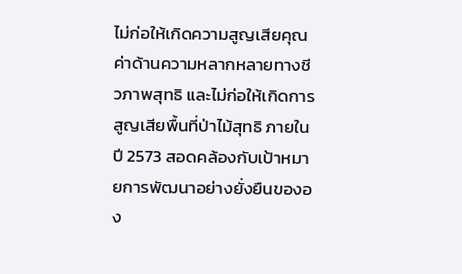ไม่ก่อให้เกิดความสูญเสียคุณค่าด้านความหลากหลายทางชีวภาพสุทธิ และไม่ก่อให้เกิดการสูญเสียพื้นที่ป่าไม้สุทธิ ภายในปี 2573 สอดคล้องกับเป้าหมายการพัฒนาอย่างยั่งยืนขององ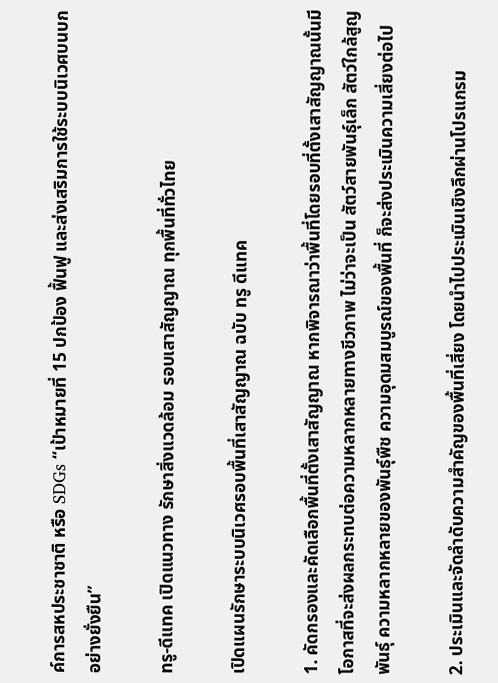ค์การสหประชาชาติ หรือ SDGs “เป้าหมายที่ 15 ปกป้อง ฟื้นฟู และส่งเสริมการใช้ระบบนิเวศบนบกอย่างยั่งยืน”

ทรู-ดีแทค เปิดแนวทาง รักษาสิ่งแวดล้อม รอบเสาสัญญาณ ทุกพื้นที่ทั่วไทย

เปิดแผนรักษาระบบนิเวศรอบพื้นที่เสาสัญญาณ ฉบับ ทรู ดีแทค

1. คัดกรองและคัดเลือกพื้นที่ตั้งเสาสัญญาณ หากพิจารณาว่าพื้นที่โดยรอบที่ตั้งเสาสัญญาณนั้นมีโอกาสที่จะส่งผลกระทบต่อความหลากหลายทางชีวภาพ ไม่ว่าจะเป็น สัตว์สายพันธุ์เล็ก สัตว์ใกล้สูญพันธุ์ ความหลากหลายของพันธุ์พืช ความอุดมสมบูรณ์ของพื้นที่ ก็จะส่งประเมินความเสี่ยงต่อไป

2. ประเมินและจัดลำดับความสำคัญของพื้นที่เสี่ยง โดยนำไปประเมินเชิงลึกผ่านโปรแกรม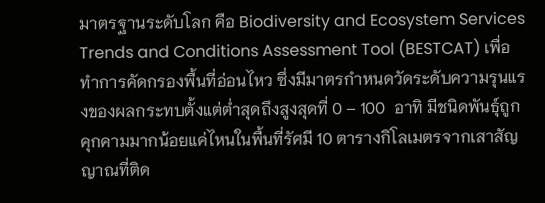มาตรฐานระดับโลก คือ Biodiversity and Ecosystem Services Trends and Conditions Assessment Tool (BESTCAT) เพื่อทำการคัดกรองพื้นที่อ่อนไหว ซึ่งมีมาตรกำหนดวัดระดับความรุนแรงของผลกระทบตั้งแต่ต่ำสุดถึงสูงสุดที่ 0 – 100  อาทิ มีชนิดพันธุ์ถูกคุกคามมากน้อยแค่ไหนในพื้นที่รัศมี 10 ตารางกิโลเมตรจากเสาสัญญาณที่ติด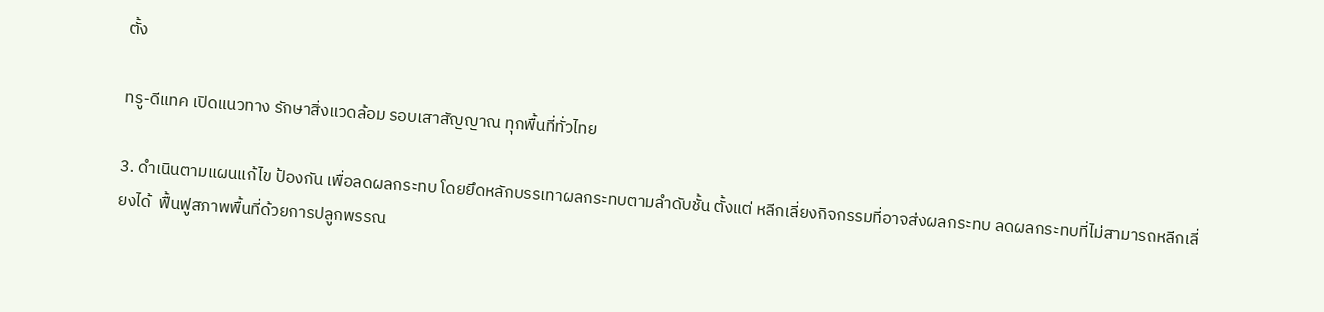ตั้ง

ทรู-ดีแทค เปิดแนวทาง รักษาสิ่งแวดล้อม รอบเสาสัญญาณ ทุกพื้นที่ทั่วไทย

3. ดำเนินตามแผนแก้ไข ป้องกัน เพื่อลดผลกระทบ โดยยึดหลักบรรเทาผลกระทบตามลำดับชั้น ตั้งแต่ หลีกเลี่ยงกิจกรรมที่อาจส่งผลกระทบ ลดผลกระทบที่ไม่สามารถหลีกเลี่ยงได้  ฟื้นฟูสภาพพื้นที่ด้วยการปลูกพรรณ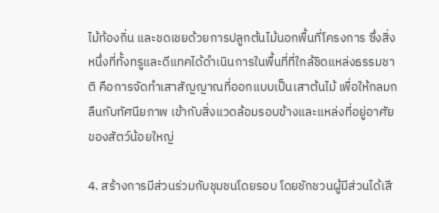ไม้ท้องถิ่น และชดเชยด้วยการปลูกต้นไม้นอกพื้นที่โครงการ ซึ่งสิ่งหนึ่งที่ทั้งทรูและดีแทคได้ดำเนินการในพื้นที่ที่ใกล้ชิดแหล่งธรรมชาติ คือการจัดทำเสาสัญญาณที่ออกแบบเป็นเสาต้นไม้ เพื่อให้กลมกลืนกับทัศนียภาพ เข้ากับสิ่งแวดล้อมรอบข้างและแหล่งที่อยู่อาศัยของสัตว์น้อยใหญ่

4. สร้างการมีส่วนร่วมกับชุมชนโดยรอบ โดยชักชวนผู้มีส่วนได้เสี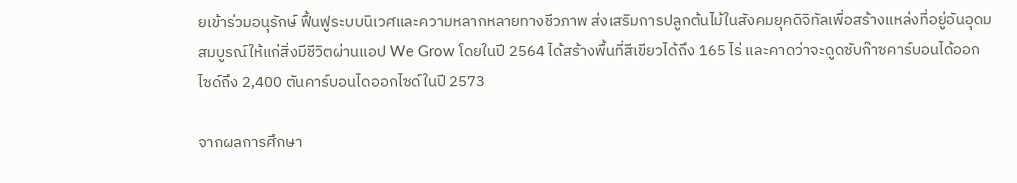ยเข้าร่วมอนุรักษ์ ฟื้นฟูระบบนิเวศและความหลากหลายทางชีวภาพ ส่งเสริมการปลูกต้นไม้ในสังคมยุคดิจิทัลเพื่อสร้างแหล่งที่อยู่อันอุดมสมบูรณ์ให้แก่สิ่งมีชีวิตผ่านแอป We Grow โดยในปี 2564 ได้สร้างพื้นที่สีเขียวได้ถึง 165 ไร่ และคาดว่าจะดูดซับก๊าซคาร์บอนได้ออกไซด์ถึง 2,400 ตันคาร์บอนไดออกไซด์ในปี 2573

จากผลการศึกษา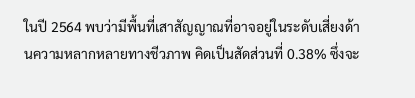ในปี 2564 พบว่ามีพื้นที่เสาสัญญาณที่อาจอยู่ในระดับเสี่ยงด้านความหลากหลายทางชีวภาพ คิดเป็นสัดส่วนที่ 0.38% ซึ่งจะ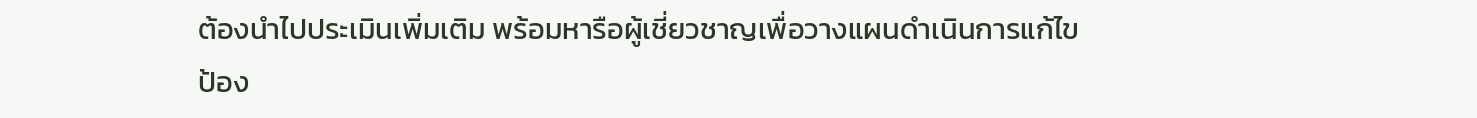ต้องนำไปประเมินเพิ่มเติม พร้อมหารือผู้เชี่ยวชาญเพื่อวางแผนดำเนินการแก้ไข ป้อง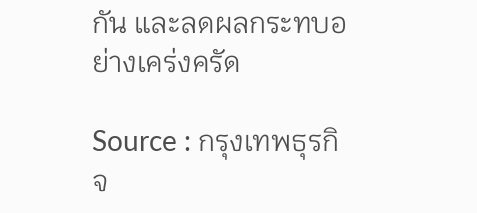กัน และลดผลกระทบอย่างเคร่งครัด

Source : กรุงเทพธุรกิจ